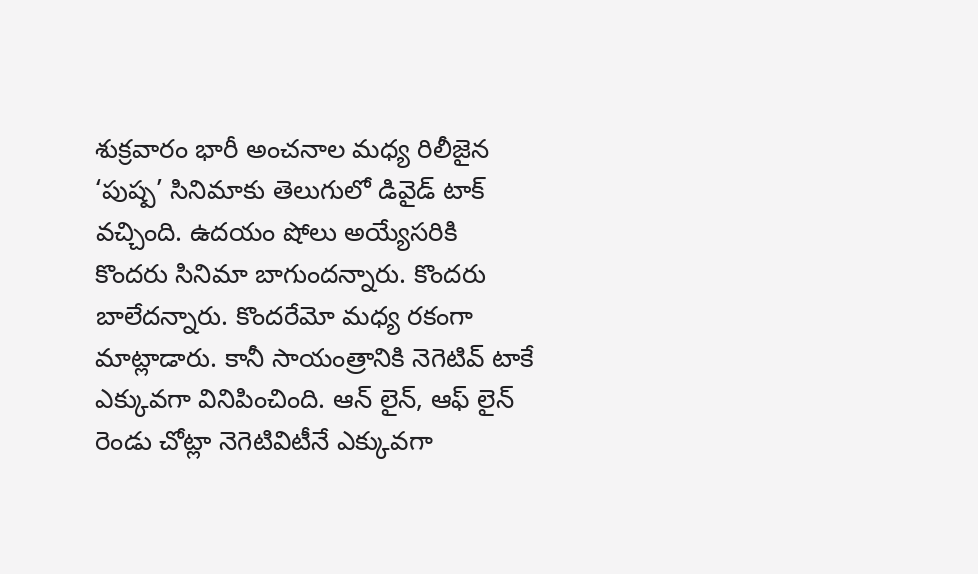శుక్రవారం భారీ అంచనాల మధ్య రిలీజైన ‘పుష్ప’ సినిమాకు తెలుగులో డివైడ్ టాక్ వచ్చింది. ఉదయం షోలు అయ్యేసరికి కొందరు సినిమా బాగుందన్నారు. కొందరు బాలేదన్నారు. కొందరేమో మధ్య రకంగా మాట్లాడారు. కానీ సాయంత్రానికి నెగెటివ్ టాకే ఎక్కువగా వినిపించింది. ఆన్ లైన్, ఆఫ్ లైన్ రెండు చోట్లా నెగెటివిటీనే ఎక్కువగా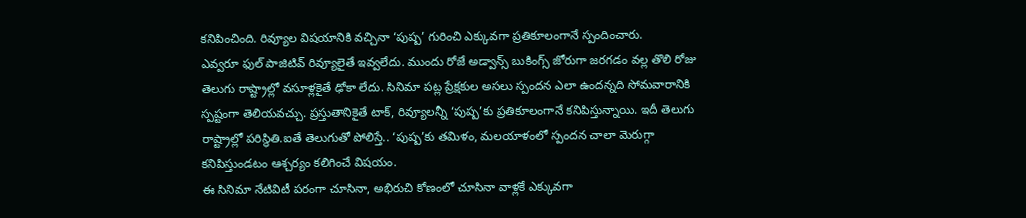కనిపించింది. రివ్యూల విషయానికి వచ్చినా ‘పుష్ప’ గురించి ఎక్కువగా ప్రతికూలంగానే స్పందించారు.
ఎవ్వరూ ఫుల్ పాజిటివ్ రివ్యూలైతే ఇవ్వలేదు. ముందు రోజే అడ్వాన్స్ బుకింగ్స్ జోరుగా జరగడం వల్ల తొలి రోజు తెలుగు రాష్ట్రాల్లో వసూళ్లకైతే ఢోకా లేదు. సినిమా పట్ల ప్రేక్షకుల అసలు స్పందన ఎలా ఉందన్నది సోమవారానికి స్పష్టంగా తెలియవచ్చు. ప్రస్తుతానికైతే టాక్, రివ్యూలన్నీ ‘పుష్ప’కు ప్రతికూలంగానే కనిపిస్తున్నాయి. ఇదీ తెలుగు రాష్ట్రాల్లో పరిస్థితి.ఐతే తెలుగుతో పోలిస్తే.. ‘పుష్ప’కు తమిళం, మలయాళంలో స్పందన చాలా మెరుగ్గా కనిపిస్తుండటం ఆశ్చర్యం కలిగించే విషయం.
ఈ సినిమా నేటివిటీ పరంగా చూసినా, అభిరుచి కోణంలో చూసినా వాళ్లకే ఎక్కువగా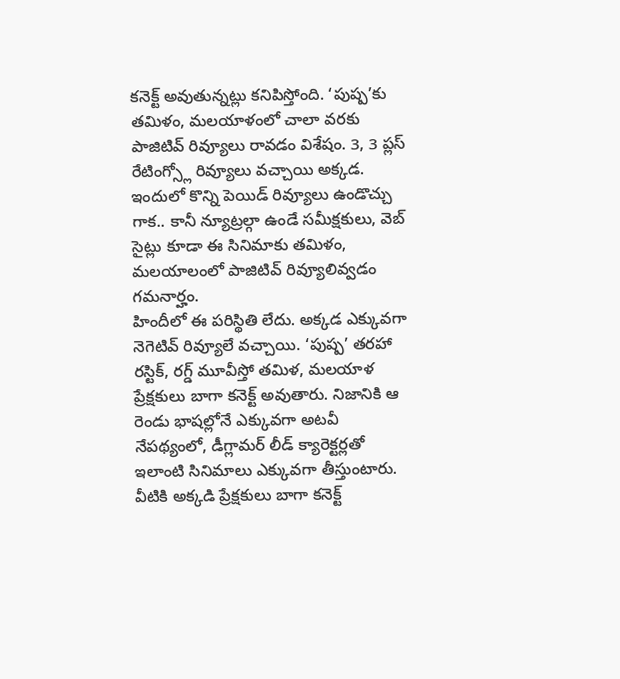కనెక్ట్ అవుతున్నట్లు కనిపిస్తోంది. ‘పుష్ప’కు తమిళం, మలయాళంలో చాలా వరకు పాజిటివ్ రివ్యూలు రావడం విశేషం. 3, 3 ప్లస్ రేటింగ్స్లో రివ్యూలు వచ్చాయి అక్కడ. ఇందులో కొన్ని పెయిడ్ రివ్యూలు ఉండొచ్చు గాక.. కానీ న్యూట్రల్గా ఉండే సమీక్షకులు, వెబ్ సైట్లు కూడా ఈ సినిమాకు తమిళం, మలయాలంలో పాజిటివ్ రివ్యూలివ్వడం గమనార్హం.
హిందీలో ఈ పరిస్థితి లేదు. అక్కడ ఎక్కువగా నెగెటివ్ రివ్యూలే వచ్చాయి. ‘పుష్ప’ తరహా రస్టిక్, రగ్డ్ మూవీస్తో తమిళ, మలయాళ ప్రేక్షకులు బాగా కనెక్ట్ అవుతారు. నిజానికి ఆ రెండు భాషల్లోనే ఎక్కువగా అటవీ నేపథ్యంలో, డీగ్లామర్ లీడ్ క్యారెక్టర్లతో ఇలాంటి సినిమాలు ఎక్కువగా తీస్తుంటారు. వీటికి అక్కడి ప్రేక్షకులు బాగా కనెక్ట్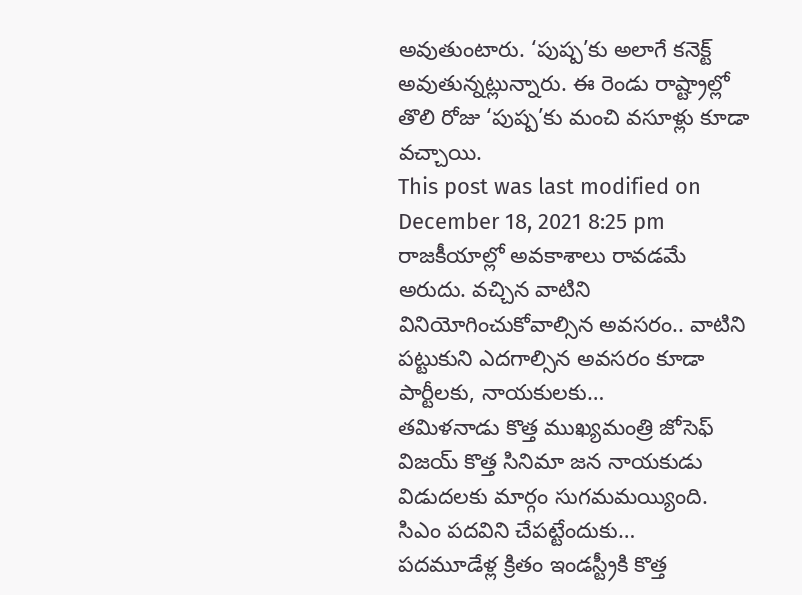అవుతుంటారు. ‘పుష్ప’కు అలాగే కనెక్ట్ అవుతున్నట్లున్నారు. ఈ రెండు రాష్ట్రాల్లో తొలి రోజు ‘పుష్ప’కు మంచి వసూళ్లు కూడా వచ్చాయి.
This post was last modified on December 18, 2021 8:25 pm
రాజకీయాల్లో అవకాశాలు రావడమే అరుదు. వచ్చిన వాటిని వినియోగించుకోవాల్సిన అవసరం.. వాటిని పట్టుకుని ఎదగాల్సిన అవసరం కూడా పార్టీలకు, నాయకులకు…
తమిళనాడు కొత్త ముఖ్యమంత్రి జోసెఫ్ విజయ్ కొత్త సినిమా జన నాయకుడు విడుదలకు మార్గం సుగమమయ్యింది. సిఎం పదవిని చేపట్టేందుకు…
పదమూడేళ్ల క్రితం ఇండస్ట్రీకి కొత్త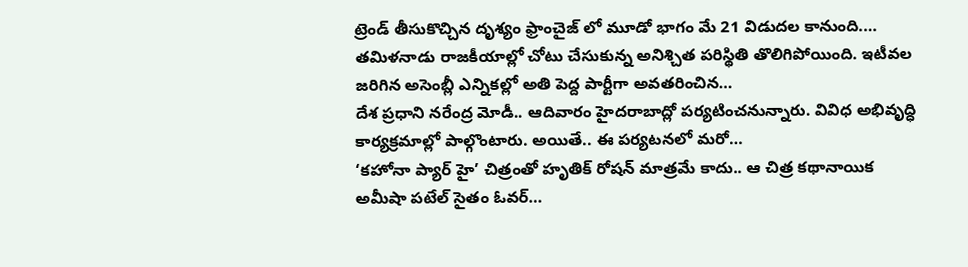ట్రెండ్ తీసుకొచ్చిన దృశ్యం ఫ్రాంచైజ్ లో మూడో భాగం మే 21 విడుదల కానుంది.…
తమిళనాడు రాజకీయాల్లో చోటు చేసుకున్న అనిశ్చిత పరిస్థితి తొలిగిపోయింది. ఇటీవల జరిగిన అసెంబ్లీ ఎన్నికల్లో అతి పెద్ద పార్టీగా అవతరించిన…
దేశ ప్రధాని నరేంద్ర మోడీ.. ఆదివారం హైదరాబాద్లో పర్యటించనున్నారు. వివిధ అభివృద్ధి కార్యక్రమాల్లో పాల్గొంటారు. అయితే.. ఈ పర్యటనలో మరో…
‘కహోనా ప్యార్ హై’ చిత్రంతో హృతిక్ రోషన్ మాత్రమే కాదు.. ఆ చిత్ర కథానాయిక అమీషా పటేల్ సైతం ఓవర్…